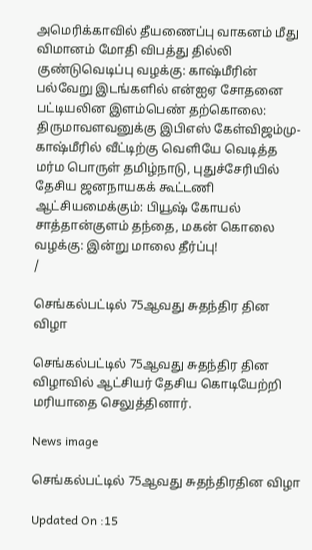அமெரிக்காவில் தீயணைப்பு வாகனம் மீது விமானம் மோதி விபத்து தில்லி குண்டுவெடிப்பு வழக்கு: காஷ்மீரின் பல்வேறு இடங்களில் என்ஐஏ சோதனை பட்டியலின இளம்பெண் தற்கொலை: திருமாவளவனுக்கு இபிஎஸ் கேள்விஜம்மு-காஷ்மீரில் வீட்டிற்கு வெளியே வெடித்த மர்ம பொருள் தமிழ்நாடு, புதுச்சேரியில் தேசிய ஜனநாயகக் கூட்டணி ஆட்சியமைக்கும்: பியூஷ் கோயல் சாத்தான்குளம் தந்தை, மகன் கொலை வழக்கு: இன்று மாலை தீர்ப்பு!
/

செங்கல்பட்டில் 75ஆவது சுதந்திர தின விழா

செங்கல்பட்டில் 75ஆவது சுதந்திர தின விழாவில் ஆட்சியர் தேசிய கொடியேற்றி மரியாதை செலுத்தினார்.

News image

செங்கல்பட்டில் 75ஆவது சுதந்திரதின விழா

Updated On :15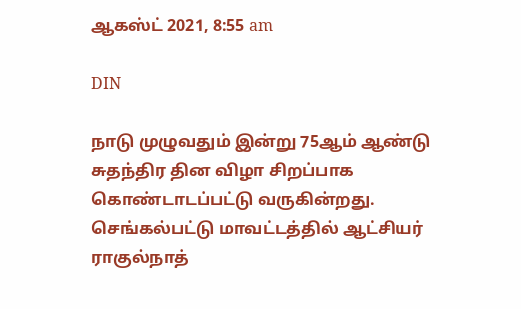ஆகஸ்ட் 2021, 8:55 am

DIN

நாடு முழுவதும் இன்று 75ஆம் ஆண்டு சுதந்திர தின விழா சிறப்பாக கொண்டாடப்பட்டு வருகின்றது. செங்கல்பட்டு மாவட்டத்தில் ஆட்சியர் ராகுல்நாத்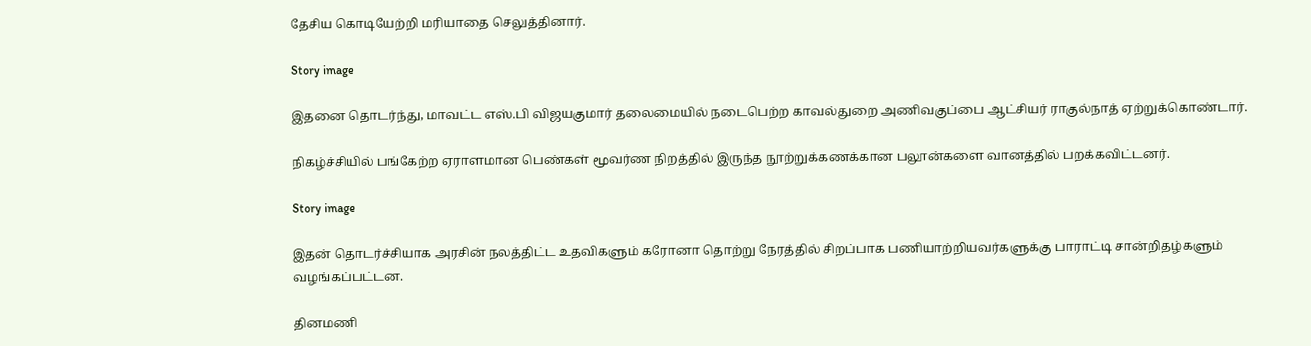தேசிய கொடியேற்றி மரியாதை செலுத்தினார்.

Story image

இதனை தொடர்ந்து, மாவட்ட எஸ்.பி விஜயகுமார் தலைமையில் நடைபெற்ற காவல்துறை அணிவகுப்பை ஆட்சியர் ராகுல்நாத் ஏற்றுக்கொண்டார்.

நிகழ்ச்சியில் பங்கேற்ற ஏராளமான பெண்கள் மூவர்ண நிறத்தில் இருந்த நூற்றுக்கணக்கான பலூன்களை வானத்தில் பறக்கவிட்டனர்.

Story image

இதன் தொடர்ச்சியாக அரசின் நலத்திட்ட உதவிகளும் கரோனா தொற்று நேரத்தில் சிறப்பாக பணியாற்றியவர்களுக்கு பாராட்டி சான்றிதழ்களும் வழங்கப்பட்டன.

தினமணி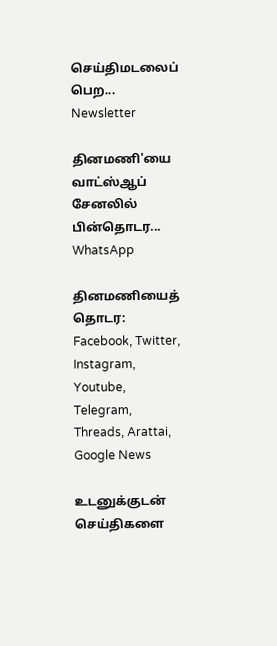செய்திமடலைப் பெற... Newsletter

தினமணி'யை வாட்ஸ்ஆப் சேனலில் பின்தொடர... WhatsApp

தினமணியைத் தொடர: Facebook, Twitter, Instagram, Youtube, Telegram, Threads, Arattai, Google News

உடனுக்குடன் செய்திகளை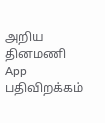அறிய தினமணி App பதிவிறக்கம்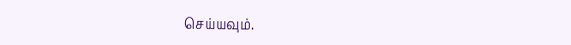செய்யவும்.